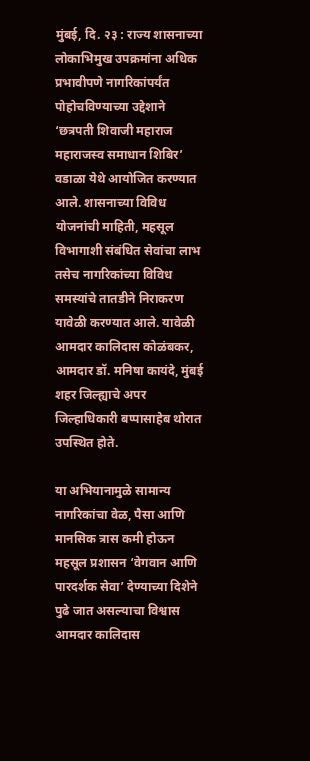मुंबई, दि. २३ : राज्य शासनाच्या लोकाभिमुख उपक्रमांना अधिक प्रभावीपणे नागरिकांपर्यंत पोहोचविण्याच्या उद्देशाने ‘छत्रपती शिवाजी महाराज महाराजस्व समाधान शिबिर’ वडाळा येथे आयोजित करण्यात आले. शासनाच्या विविध योजनांची माहिती, महसूल विभागाशी संबंधित सेवांचा लाभ तसेच नागरिकांच्या विविध समस्यांचे तातडीने निराकरण यावेळी करण्यात आले. यावेळी आमदार कालिदास कोळंबकर, आमदार डॉ. मनिषा कायंदे, मुंबई शहर जिल्ह्याचे अपर जिल्हाधिकारी बप्पासाहेब थोरात उपस्थित होते.

या अभियानामुळे सामान्य नागरिकांचा वेळ, पैसा आणि मानसिक त्रास कमी होऊन महसूल प्रशासन ‘वेगवान आणि पारदर्शक सेवा’ देण्याच्या दिशेने पुढे जात असल्याचा विश्वास आमदार कालिदास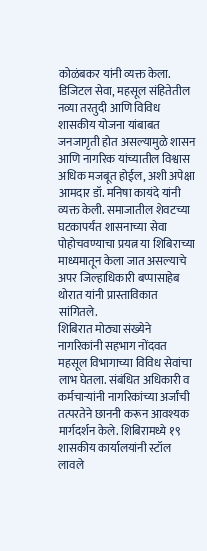कोळंबकर यांनी व्यक्त केला.
डिजिटल सेवा, महसूल संहितेतील नव्या तरतुदी आणि विविध शासकीय योजना यांबाबत जनजागृती होत असल्यामुळे शासन आणि नागरिक यांच्यातील विश्वास अधिक मजबूत होईल, अशी अपेक्षा आमदार डॉ. मनिषा कायंदे यांनी व्यक्त केली. समाजातील शेवटच्या घटकापर्यंत शासनाच्या सेवा पोहोचवण्याचा प्रयत्न या शिबिराच्या माध्यमातून केला जात असल्याचे अपर जिल्हाधिकारी बप्पासाहेब थोरात यांनी प्रास्ताविकात सांगितले.
शिबिरात मोठ्या संख्येने नागरिकांनी सहभाग नोंदवत महसूल विभागाच्या विविध सेवांचा लाभ घेतला. संबंधित अधिकारी व कर्मचाऱ्यांनी नागरिकांच्या अर्जांची तत्परतेने छाननी करून आवश्यक मार्गदर्शन केले. शिबिरामध्ये १९ शासकीय कार्यालयांनी स्टॉल लावले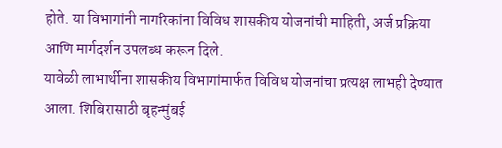होते. या विभागांनी नागरिकांना विविध शासकीय योजनांची माहिती, अर्ज प्रक्रिया आणि मार्गदर्शन उपलब्ध करून दिले.
यावेळी लाभार्थीना शासकीय विभागांमार्फत विविध योजनांचा प्रत्यक्ष लाभही देण्यात आला. शिबिरासाठी बृहन्मुंबई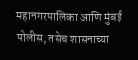महानगरपालिका आणि मुंबई पोलीस, तसेच शासनाच्या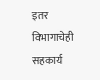इतर विभागाचेही सहकार्य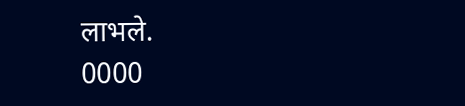लाभले.
0000